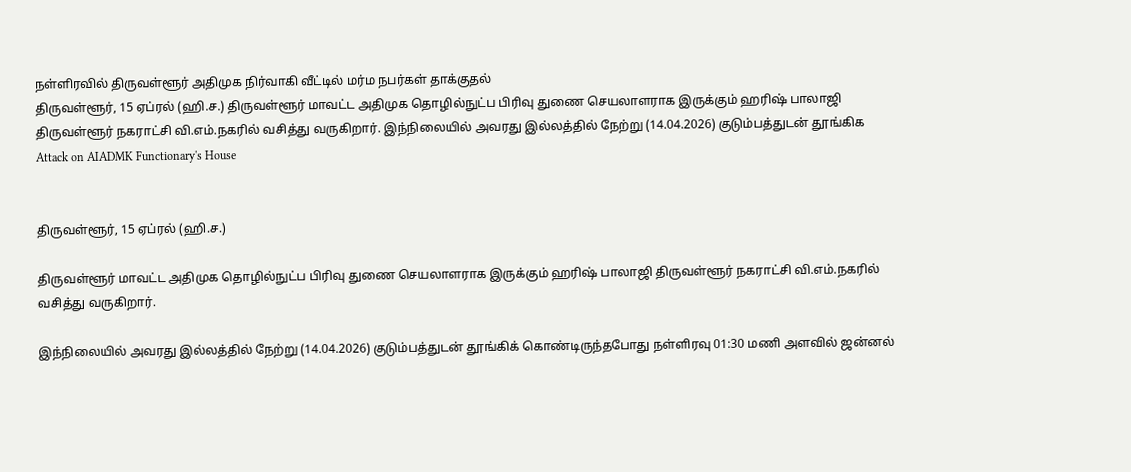நள்ளிரவில் திருவள்ளூர் அதிமுக நிர்வாகி வீட்டில் மர்ம நபர்கள் தாக்குதல்
திருவள்ளூர், 15 ஏப்ரல் (ஹி.ச.) திருவள்ளூர் மாவட்ட அதிமுக தொழில்நுட்ப பிரிவு துணை செயலாளராக இருக்கும் ஹரிஷ் பாலாஜி திருவள்ளூர் நகராட்சி வி.எம்.நகரில் வசித்து வருகிறார். இந்நிலையில் அவரது இல்லத்தில் நேற்று (14.04.2026) குடும்பத்துடன் தூங்கிக
Attack on AIADMK Functionary's House


திருவள்ளூர், 15 ஏப்ரல் (ஹி.ச.)

திருவள்ளூர் மாவட்ட அதிமுக தொழில்நுட்ப பிரிவு துணை செயலாளராக இருக்கும் ஹரிஷ் பாலாஜி திருவள்ளூர் நகராட்சி வி.எம்.நகரில் வசித்து வருகிறார்.

இந்நிலையில் அவரது இல்லத்தில் நேற்று (14.04.2026) குடும்பத்துடன் தூங்கிக் கொண்டிருந்தபோது நள்ளிரவு 01:30 மணி அளவில் ஜன்னல்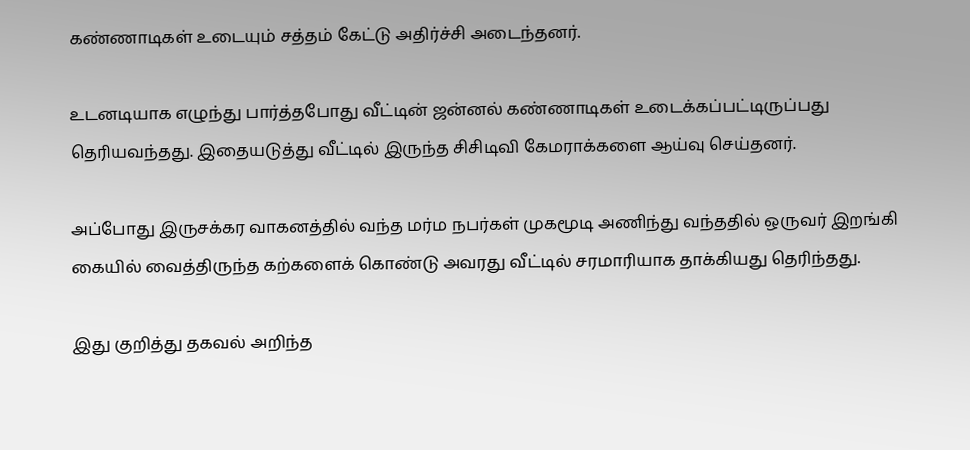கண்ணாடிகள் உடையும் சத்தம் கேட்டு அதிர்ச்சி அடைந்தனர்.

உடனடியாக எழுந்து பார்த்தபோது வீட்டின் ஜன்னல் கண்ணாடிகள் உடைக்கப்பட்டிருப்பது தெரியவந்தது. இதையடுத்து வீட்டில் இருந்த சிசிடிவி கேமராக்களை ஆய்வு செய்தனர்.

அப்போது இருசக்கர வாகனத்தில் வந்த மர்ம நபர்கள் முகமூடி அணிந்து வந்ததில் ஒருவர் இறங்கி கையில் வைத்திருந்த கற்களைக் கொண்டு அவரது வீட்டில் சரமாரியாக தாக்கியது தெரிந்தது.

இது குறித்து தகவல் அறிந்த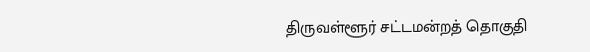திருவள்ளூர் சட்டமன்றத் தொகுதி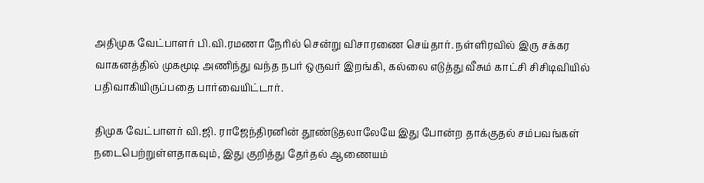அதிமுக வேட்பாளர் பி.வி.ரமணா நேரில் சென்று விசாரணை செய்தார். நள்ளிரவில் இரு சக்கர வாகனத்தில் முகமூடி அணிந்து வந்த நபர் ஒருவர் இறங்கி, கல்லை எடுத்து வீசும் காட்சி சிசிடிவியில் பதிவாகியிருப்பதை பார்வையிட்டார்.

திமுக வேட்பாளர் வி.ஜி. ராஜேந்திரனின் தூண்டுதலாலேயே இது போன்ற தாக்குதல் சம்பவங்கள் நடைபெற்றுள்ளதாகவும், இது குறித்து தேர்தல் ஆணையம்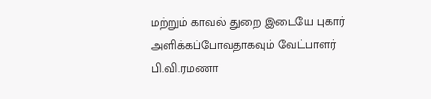மற்றும் காவல் துறை இடையே புகார் அளிக்கப்போவதாகவும் வேட்பாளர் பி.வி.ரமணா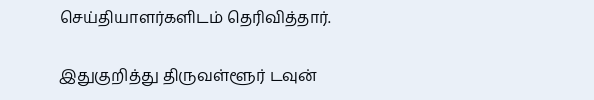செய்தியாளர்களிடம் தெரிவித்தார்.

இதுகுறித்து திருவள்ளூர் டவுன்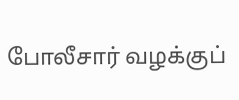போலீசார் வழக்குப்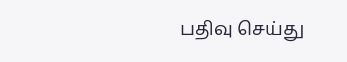பதிவு செய்து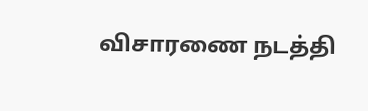விசாரணை நடத்தி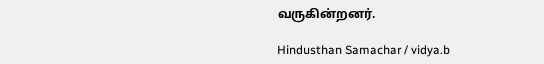வருகின்றனர்.

Hindusthan Samachar / vidya.b